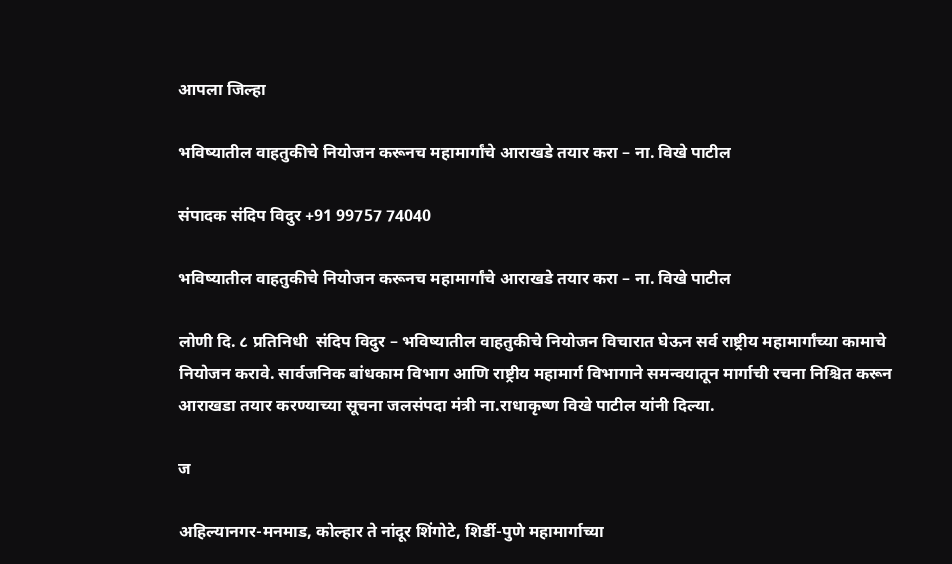आपला जिल्हा

भविष्यातील वाहतुकीचे नियोजन करूनच महामार्गांचे आराखडे तयार करा – ना. विखे पाटील

संपादक संदिप विदुर +91 99757 74040

भविष्यातील वाहतुकीचे नियोजन करूनच महामार्गांचे आराखडे तयार करा – ना. विखे पाटील

लोणी दि. ८ प्रतिनिधी  संदिप विदुर – भविष्यातील वाहतुकीचे नियोजन विचारात घेऊन सर्व राष्ट्रीय महामार्गांच्या कामाचे नियोजन करावे. सार्वजनिक बांधकाम विभाग आणि राष्ट्रीय महामार्ग विभागाने समन्वयातून मार्गाची रचना निश्चित करून आराखडा तयार करण्याच्या सूचना जलसंपदा मंत्री ना.राधाकृष्ण विखे पाटील यांनी दिल्या.

ज

अहिल्यानगर-मनमाड, कोल्हार ते नांदूर शिंगोटे, शिर्डी-पुणे महामार्गाच्या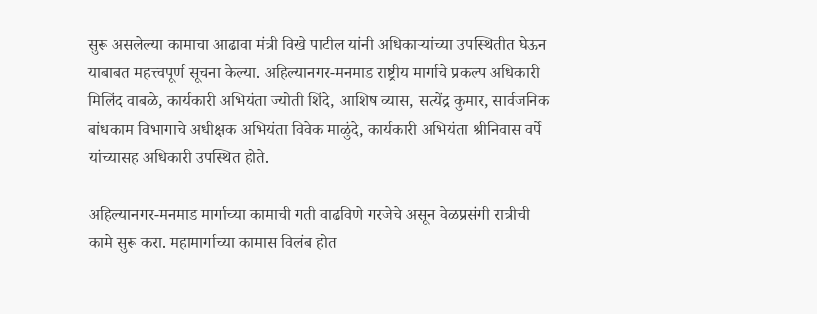सुरू असलेल्या कामाचा आढावा मंत्री विखे पाटील यांनी अधिकाऱ्यांच्या उपस्थितीत घेऊन याबाबत महत्त्वपूर्ण सूचना केल्या. अहिल्यानगर-मनमाड राष्ट्रीय मार्गाचे प्रकल्प अधिकारी मिलिंद वाबळे, कार्यकारी अभियंता ज्योती शिंदे, आशिष व्यास, सत्येंद्र कुमार, सार्वजनिक बांधकाम विभागाचे अधीक्षक अभियंता विवेक माळुंदे, कार्यकारी अभियंता श्रीनिवास वर्पे यांच्यासह अधिकारी उपस्थित होते.

अहिल्यानगर-मनमाड मार्गाच्या कामाची गती वाढविणे गरजेचे असून वेळप्रसंगी रात्रीची कामे सुरू करा. महामार्गाच्या कामास विलंब होत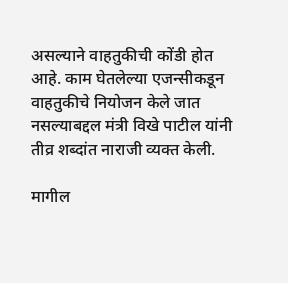असल्याने वाहतुकीची कोंडी होत आहे. काम घेतलेल्या एजन्सीकडून वाहतुकीचे नियोजन केले जात नसल्याबद्दल मंत्री विखे पाटील यांनी तीव्र शब्दांत नाराजी व्यक्त केली.

मागील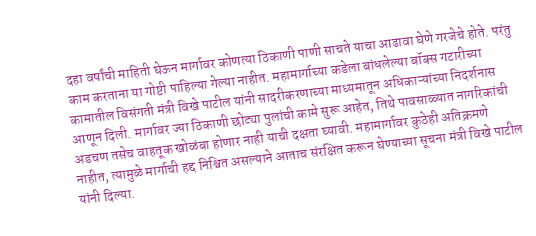दहा वर्षांची माहिती घेऊन मार्गावर कोणत्या ठिकाणी पाणी साचते याचा आढावा घेणे गरजेचे होते. परंतु काम करताना या गोष्टी पाहिल्या गेल्या नाहीत. महामार्गाच्या कडेला बांधलेल्या बॉक्स गटारीच्या कामातील विसंगती मंत्री विखे पाटील यांनी सादरीकरणाच्या माध्यमातून अधिकाऱ्यांच्या निदर्शनास आणून दिली. मार्गावर ज्या ठिकाणी छोट्या पुलांची कामे सुरू आहेत, तिथे पावसाळ्यात नागरिकांची अडचण तसेच वाहतूक खोळंबा होणार नाही याची दक्षता घ्यावी. महामार्गावर कुठेही अतिक्रमणे नाहीत, त्यामुळे मार्गाची हद्द निश्चित असल्याने आताच संरक्षित करून घेण्याच्या सूचना मंत्री विखे पाटील यांनी दिल्या.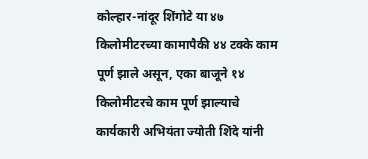कोल्हार-नांदूर शिंगोटे या ४७ किलोमीटरच्या कामापैकी ४४ टक्के काम पूर्ण झाले असून, एका बाजूने १४ किलोमीटरचे काम पूर्ण झाल्याचे कार्यकारी अभियंता ज्योती शिंदे यांनी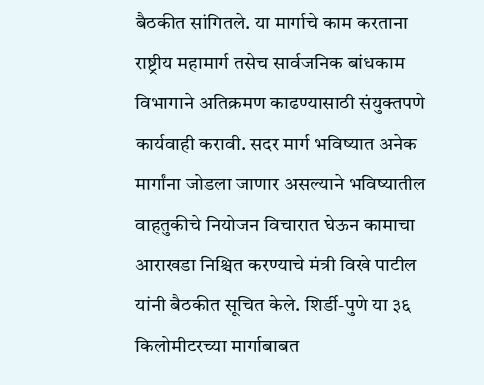बैठकीत सांगितले. या मार्गाचे काम करताना राष्ट्रीय महामार्ग तसेच सार्वजनिक बांधकाम विभागाने अतिक्रमण काढण्यासाठी संयुक्तपणे कार्यवाही करावी. सदर मार्ग भविष्यात अनेक मार्गांना जोडला जाणार असल्याने भविष्यातील वाहतुकीचे नियोजन विचारात घेऊन कामाचा आराखडा निश्चित करण्याचे मंत्री विखे पाटील यांनी बैठकीत सूचित केले. शिर्डी-पुणे या ३६ किलोमीटरच्या मार्गाबाबत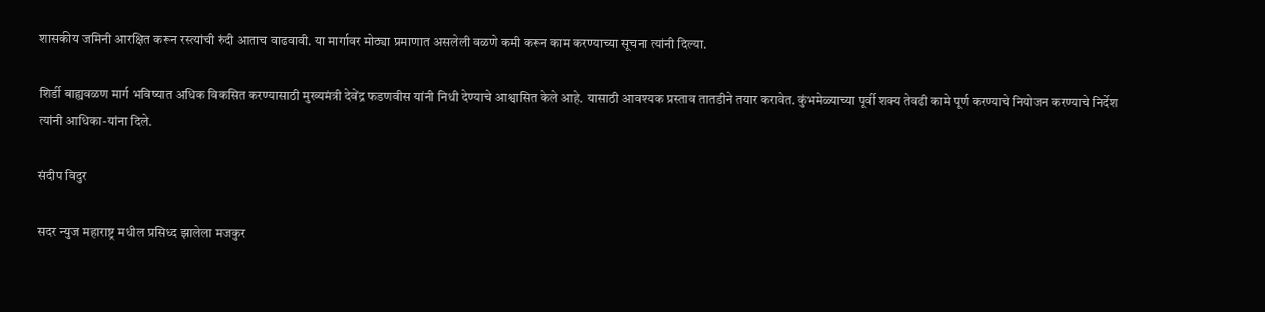शासकीय जमिनी आरक्षित करून रस्त्यांची रुंदी आताच वाढवावी. या मार्गावर मोठ्या प्रमाणात असलेली वळणे कमी करून काम करण्याच्या सूचना त्यांनी दिल्या.

शिर्डी बाह्यवळण मार्ग भविष्यात अधिक विकसित करण्यासाठी मुख्यमंत्री देवेंद्र फडणवीस यांनी निधी देण्याचे आश्वासित केले आहे. यासाठी आवश्यक प्रस्ताव तातडीने तयार करावेत. कुंभमेळ्याच्या पूर्वी शक्य तेवढी कामे पूर्ण करण्याचे नियोजन करण्याचे निर्देश त्यांनी आधिका-यांना दिले.

संदीप विदुर

सदर न्युज महाराष्ट्र मधील प्रसिध्द झालेला मजकुर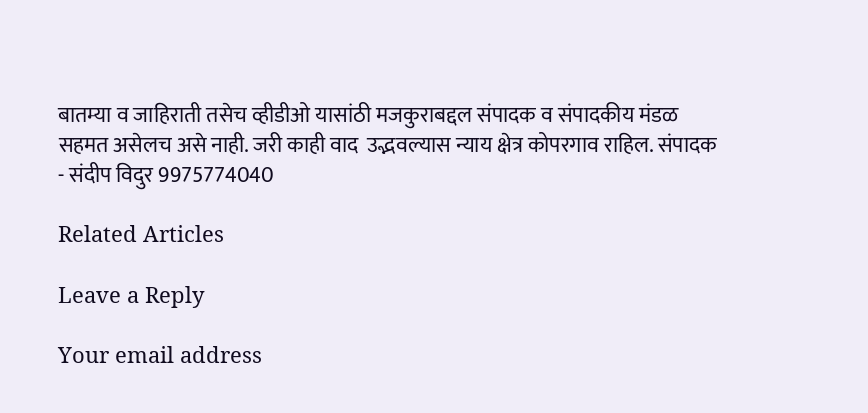बातम्या व जाहिराती तसेच व्हीडीओ यासांठी मजकुराबद्दल संपादक व संपादकीय मंडळ सहमत असेलच असे नाही. जरी काही वाद  उद्भवल्यास न्याय क्षेत्र कोपरगाव राहिल. संपादक - संदीप विदुर 9975774040

Related Articles

Leave a Reply

Your email address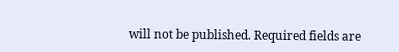will not be published. Required fields are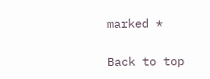marked *

Back to top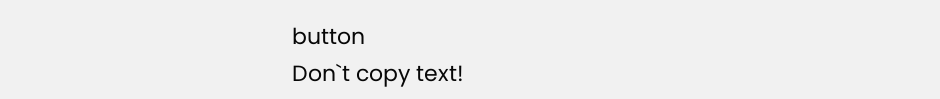button
Don`t copy text!